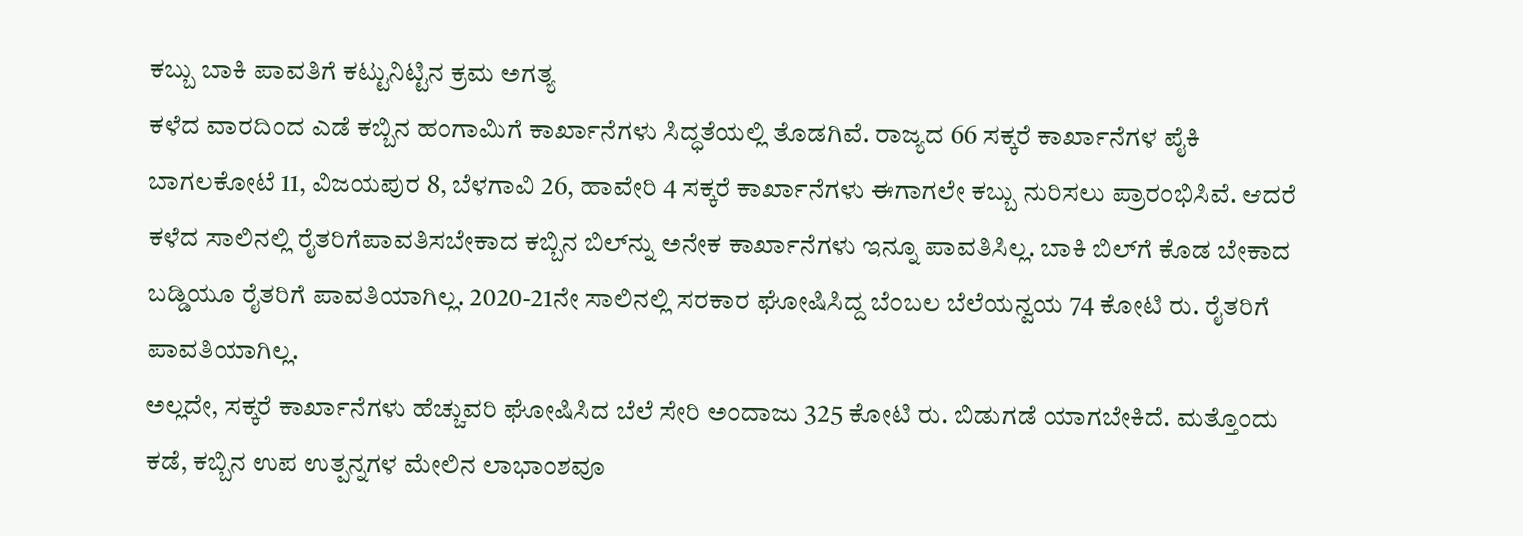ಕಬ್ಬು ಬಾಕಿ ಪಾವತಿಗೆ ಕಟ್ಟುನಿಟ್ಟಿನ ಕ್ರಮ ಅಗತ್ಯ
ಕಳೆದ ವಾರದಿಂದ ಎಡೆ ಕಬ್ಬಿನ ಹಂಗಾಮಿಗೆ ಕಾರ್ಖಾನೆಗಳು ಸಿದ್ಧತೆಯಲ್ಲಿ ತೊಡಗಿವೆ. ರಾಜ್ಯದ 66 ಸಕ್ಕರೆ ಕಾರ್ಖಾನೆಗಳ ಪೈಕಿ ಬಾಗಲಕೋಟೆ 11, ವಿಜಯಪುರ 8, ಬೆಳಗಾವಿ 26, ಹಾವೇರಿ 4 ಸಕ್ಕರೆ ಕಾರ್ಖಾನೆಗಳು ಈಗಾಗಲೇ ಕಬ್ಬು ನುರಿಸಲು ಪ್ರಾರಂಭಿಸಿವೆ. ಆದರೆ ಕಳೆದ ಸಾಲಿನಲ್ಲಿ ರೈತರಿಗೆಪಾವತಿಸಬೇಕಾದ ಕಬ್ಬಿನ ಬಿಲ್‌ನ್ನು ಅನೇಕ ಕಾರ್ಖಾನೆಗಳು ಇನ್ನೂ ಪಾವತಿಸಿಲ್ಲ. ಬಾಕಿ ಬಿಲ್‌ಗೆ ಕೊಡ ಬೇಕಾದ ಬಡ್ಡಿಯೂ ರೈತರಿಗೆ ಪಾವತಿಯಾಗಿಲ್ಲ. 2020-21ನೇ ಸಾಲಿನಲ್ಲಿ ಸರಕಾರ ಘೋಷಿಸಿದ್ದ ಬೆಂಬಲ ಬೆಲೆಯನ್ವಯ 74 ಕೋಟಿ ರು. ರೈತರಿಗೆ ಪಾವತಿಯಾಗಿಲ್ಲ.
ಅಲ್ಲದೇ, ಸಕ್ಕರೆ ಕಾರ್ಖಾನೆಗಳು ಹೆಚ್ಚುವರಿ ಘೋಷಿಸಿದ ಬೆಲೆ ಸೇರಿ ಅಂದಾಜು 325 ಕೋಟಿ ರು. ಬಿಡುಗಡೆ ಯಾಗಬೇಕಿದೆ. ಮತ್ತೊಂದು ಕಡೆ, ಕಬ್ಬಿನ ಉಪ ಉತ್ಪನ್ನಗಳ ಮೇಲಿನ ಲಾಭಾಂಶವೂ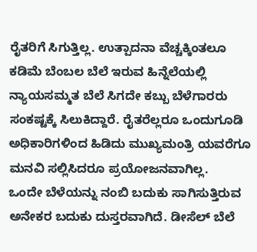ರೈತರಿಗೆ ಸಿಗುತ್ತಿಲ್ಲ. ಉತ್ಪಾದನಾ ವೆಚ್ಚಕ್ಕಿಂತಲೂ ಕಡಿಮೆ ಬೆಂಬಲ ಬೆಲೆ ಇರುವ ಹಿನ್ನೆಲೆಯಲ್ಲಿ ನ್ಯಾಯಸಮ್ಮತ ಬೆಲೆ ಸಿಗದೇ ಕಬ್ಬು ಬೆಳೆಗಾರರು ಸಂಕಷ್ಟಕ್ಕೆ ಸಿಲುಕಿದ್ದಾರೆ. ರೈತರೆಲ್ಲರೂ ಒಂದುಗೂಡಿ ಅಧಿಕಾರಿಗಳಿಂದ ಹಿಡಿದು ಮುಖ್ಯಮಂತ್ರಿ ಯವರೆಗೂ ಮನವಿ ಸಲ್ಲಿಸಿದರೂ ಪ್ರಯೋಜನವಾಗಿಲ್ಲ.
ಒಂದೇ ಬೆಳೆಯನ್ನು ನಂಬಿ ಬದುಕು ಸಾಗಿಸುತ್ತಿರುವ ಅನೇಕರ ಬದುಕು ದುಸ್ತರವಾಗಿದೆ. ಡೀಸೆಲ್ ಬೆಲೆ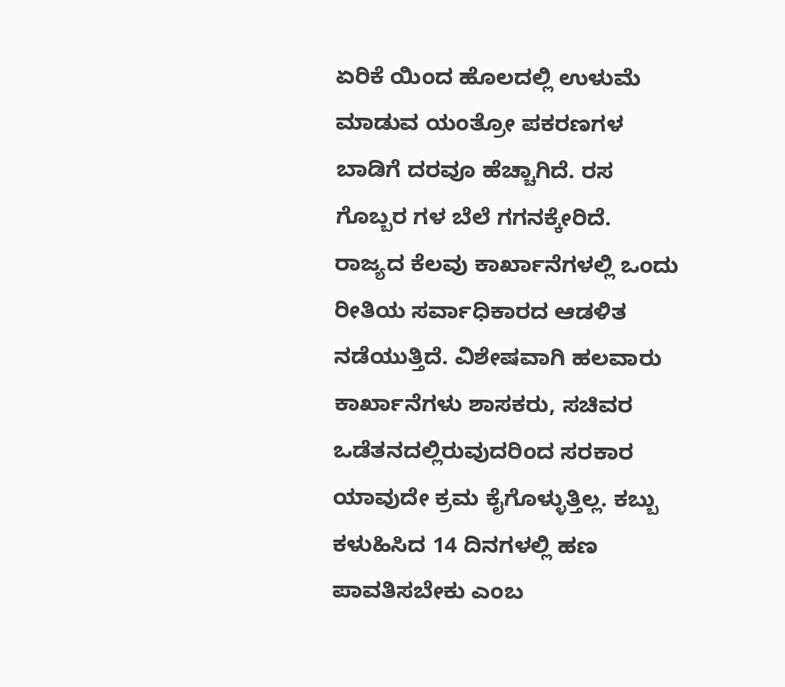ಏರಿಕೆ ಯಿಂದ ಹೊಲದಲ್ಲಿ ಉಳುಮೆ ಮಾಡುವ ಯಂತ್ರೋ ಪಕರಣಗಳ ಬಾಡಿಗೆ ದರವೂ ಹೆಚ್ಚಾಗಿದೆ. ರಸ ಗೊಬ್ಬರ ಗಳ ಬೆಲೆ ಗಗನಕ್ಕೇರಿದೆ.
ರಾಜ್ಯದ ಕೆಲವು ಕಾರ್ಖಾನೆಗಳಲ್ಲಿ ಒಂದು ರೀತಿಯ ಸರ್ವಾಧಿಕಾರದ ಆಡಳಿತ ನಡೆಯುತ್ತಿದೆ. ವಿಶೇಷವಾಗಿ ಹಲವಾರು ಕಾರ್ಖಾನೆಗಳು ಶಾಸಕರು, ಸಚಿವರ ಒಡೆತನದಲ್ಲಿರುವುದರಿಂದ ಸರಕಾರ ಯಾವುದೇ ಕ್ರಮ ಕೈಗೊಳ್ಳುತ್ತಿಲ್ಲ. ಕಬ್ಬು ಕಳುಹಿಸಿದ 14 ದಿನಗಳಲ್ಲಿ ಹಣ ಪಾವತಿಸಬೇಕು ಎಂಬ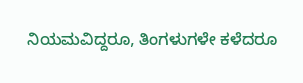ನಿಯಮವಿದ್ದರೂ, ತಿಂಗಳುಗಳೇ ಕಳೆದರೂ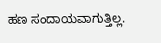ಹಣ ಸಂದಾಯವಾಗುತ್ತಿಲ್ಲ.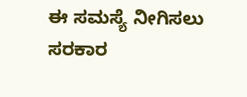ಈ ಸಮಸ್ಯೆ ನೀಗಿಸಲು ಸರಕಾರ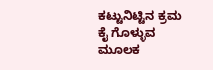ಕಟ್ಟುನಿಟ್ಟಿನ ಕ್ರಮ ಕೈ ಗೊಳ್ಳುವ ಮೂಲಕ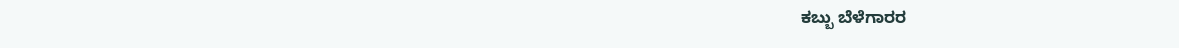ಕಬ್ಬು ಬೆಳೆಗಾರರ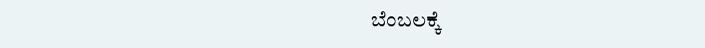ಬೆಂಬಲಕ್ಕೆ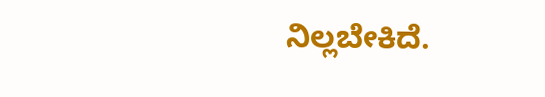ನಿಲ್ಲಬೇಕಿದೆ.